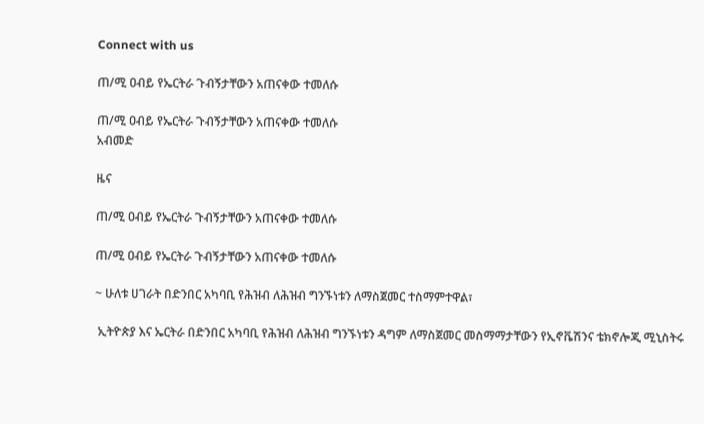Connect with us

ጠ/ሚ ዐብይ የኤርትራ ጉብኝታቸውን አጠናቀው ተመለሱ

ጠ/ሚ ዐብይ የኤርትራ ጉብኝታቸውን አጠናቀው ተመለሱ
አብመድ

ዜና

ጠ/ሚ ዐብይ የኤርትራ ጉብኝታቸውን አጠናቀው ተመለሱ

ጠ/ሚ ዐብይ የኤርትራ ጉብኝታቸውን አጠናቀው ተመለሱ

~ ሁለቱ ሀገራት በድንበር አካባቢ የሕዝብ ለሕዝብ ግንኙነቱን ለማስጀመር ተስማምተዋል፣

 ኢትዮጵያ እና ኤርትራ በድንበር አካባቢ የሕዝብ ለሕዝብ ግንኙነቱን ዳግም ለማስጀመር መስማማታቸውን የኢኖቬሽንና ቴክኖሎጂ ሚኒስትሩ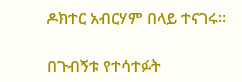ዶክተር አብርሃም በላይ ተናገሩ፡፡

በጉብኝቱ የተሳተፉት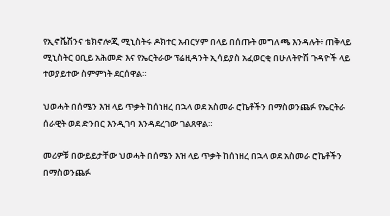የኢኖቬሽንና ቴክኖሎጂ ሚኒስትሩ ዶክተር አብርሃም በላይ በሰጡት መግለጫ እንዳሉት፥ ጠቅላይ ሚኒስትር ዐቢይ አሕመድ እና የኤርትራው ፕሬዚዳንት ኢሳይያስ አፈወርቂ በሁለትዮሽ ጉዳዮች ላይ ተወያይተው ስምምነት ደርሰዋል።

ህወሓት በሰሜን እዝ ላይ ጥቃት ከሰነዘረ በኋላ ወደ አስመራ ሮኬቶችን በማስወንጨፉ የኤርትራ ሰራዊት ወደ ድንበር እንዲገባ እንዳደረገው ገልጸዋል።

መሪዎቹ በውይይታቸው ህወሓት በሰሜን እዝ ላይ ጥቃት ከሰነዘረ በኋላ ወደ አስመራ ሮኬቶችን በማስወንጨፉ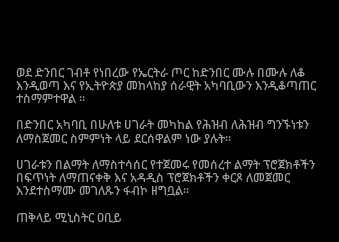ወደ ድንበር ገብቶ የነበረው የኤርትራ ጦር ከድንበር ሙሉ በሙሉ ለቆ እንዲወጣ እና የኢትዮጵያ መከላከያ ሰራዊት አካባቢውን እንዲቆጣጠር ተስማምተዋል ።

በድንበር አካባቢ በሁለቱ ሀገራት መካከል የሕዝብ ለሕዝብ ግንኙነቱን ለማስጀመር ስምምነት ላይ ደርሰዋልም ነው ያሉት፡፡

ሀገራቱን በልማት ለማስተሳሰር የተጀመሩ የመሰረተ ልማት ፕሮጀክቶችን በፍጥነት ለማጠናቀቅ እና አዳዲስ ፕሮጀክቶችን ቀርጾ ለመጀመር እንደተስማሙ መገለጹን ፋብኮ ዘግቧል፡፡

ጠቅላይ ሚኒስትር ዐቢይ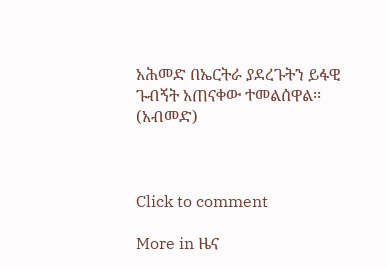አሕመድ በኤርትራ ያደረጉትን ይፋዊ ጉብኝት አጠናቀው ተመልሰዋል፡፡(አብመድ)



Click to comment

More in ዜና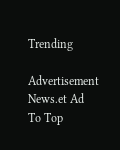Trending

Advertisement News.et Ad
To Top